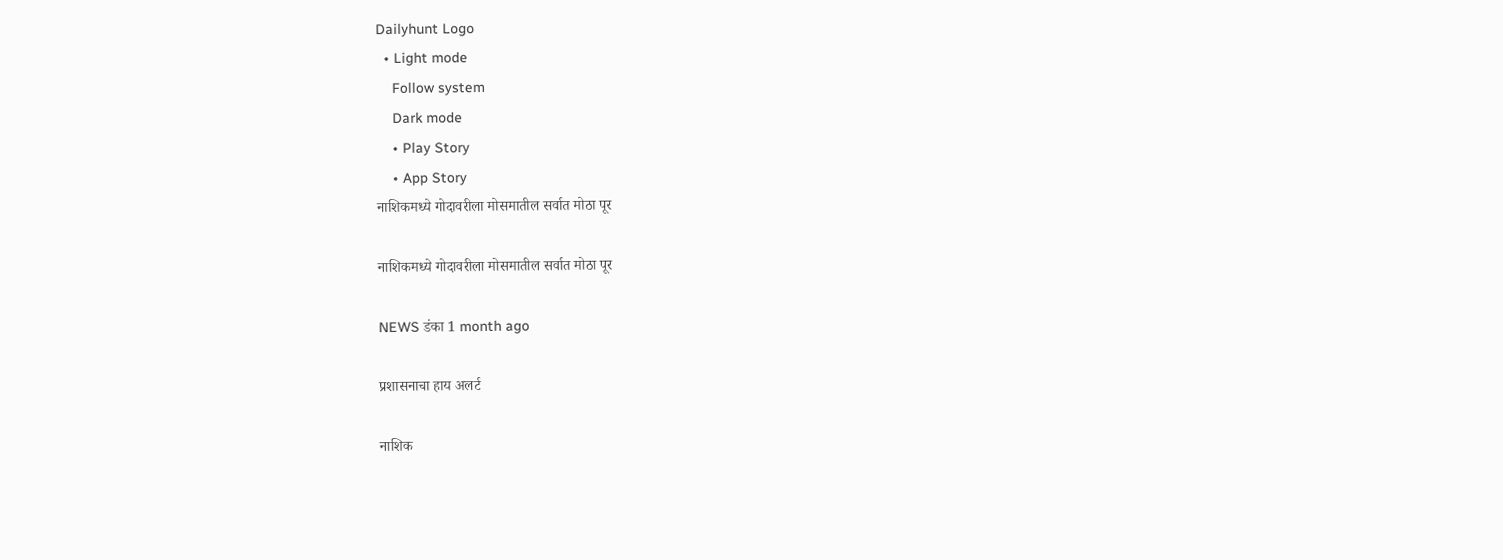Dailyhunt Logo
  • Light mode
    Follow system
    Dark mode
    • Play Story
    • App Story
नाशिकमध्ये गोदावरीला मोसमातील सर्वात मोठा पूर

नाशिकमध्ये गोदावरीला मोसमातील सर्वात मोठा पूर

NEWS डंका 1 month ago

प्रशासनाचा हाय अलर्ट

नाशिक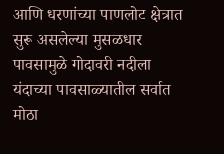आणि धरणांच्या पाणलोट क्षेत्रात सुरू असलेल्या मुसळधार पावसामुळे गोदावरी नदीला यंदाच्या पावसाळ्यातील सर्वात मोठा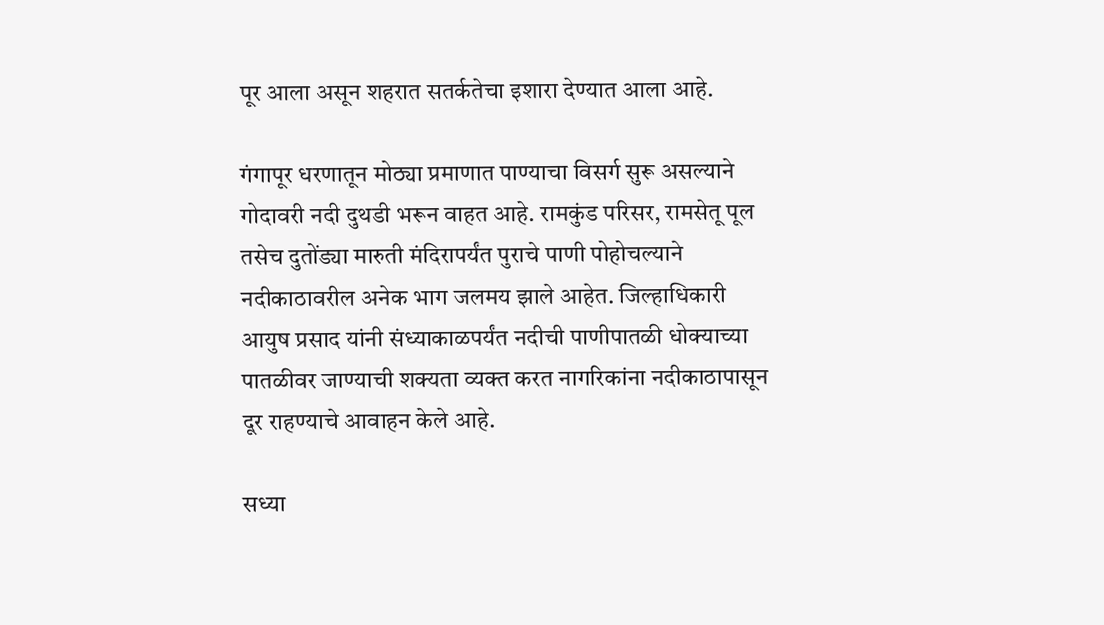पूर आला असून शहरात सतर्कतेचा इशारा देण्यात आला आहे.

गंगापूर धरणातून मोठ्या प्रमाणात पाण्याचा विसर्ग सुरू असल्याने गोदावरी नदी दुथडी भरून वाहत आहे. रामकुंड परिसर, रामसेतू पूल तसेच दुतोंड्या मारुती मंदिरापर्यंत पुराचे पाणी पोहोचल्याने नदीकाठावरील अनेक भाग जलमय झाले आहेत. जिल्हाधिकारी आयुष प्रसाद यांनी संध्याकाळपर्यंत नदीची पाणीपातळी धोक्याच्या पातळीवर जाण्याची शक्यता व्यक्त करत नागरिकांना नदीकाठापासून दूर राहण्याचे आवाहन केले आहे.

सध्या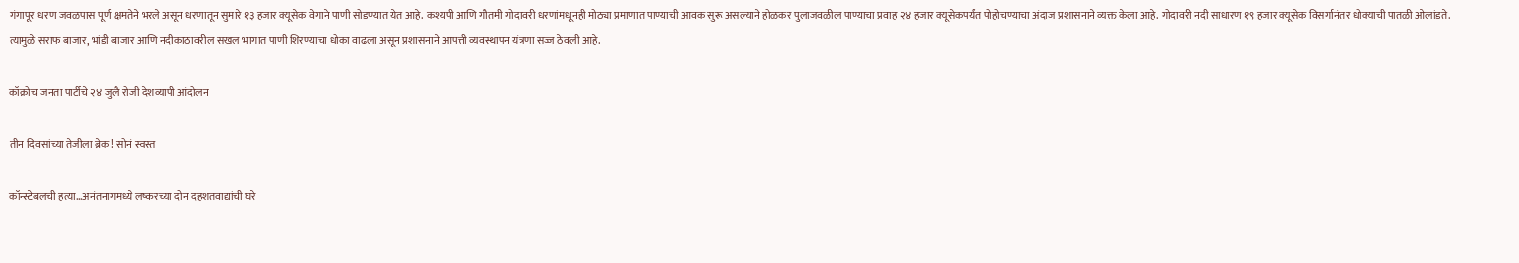गंगापूर धरण जवळपास पूर्ण क्षमतेने भरले असून धरणातून सुमारे १३ हजार क्यूसेक वेगाने पाणी सोडण्यात येत आहे. कश्यपी आणि गौतमी गोदावरी धरणांमधूनही मोठ्या प्रमाणात पाण्याची आवक सुरू असल्याने होळकर पुलाजवळील पाण्याचा प्रवाह २४ हजार क्यूसेकपर्यंत पोहोचण्याचा अंदाज प्रशासनाने व्यक्त केला आहे. गोदावरी नदी साधारण १९ हजार क्यूसेक विसर्गानंतर धोक्याची पातळी ओलांडते. त्यामुळे सराफ बाजार, भांडी बाजार आणि नदीकाठावरील सखल भागात पाणी शिरण्याचा धोका वाढला असून प्रशासनाने आपत्ती व्यवस्थापन यंत्रणा सज्ज ठेवली आहे.

कॉक्रोच जनता पार्टीचे २४ जुलै रोजी देशव्यापी आंदोलन

तीन दिवसांच्या तेजीला ब्रेक! सोनं स्वस्त

कॉन्स्टेबलची हत्या…अनंतनागमध्ये लष्करच्या दोन दहशतवाद्यांची घरे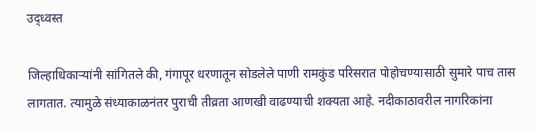उद्ध्वस्त

जिल्हाधिकाऱ्यांनी सांगितले की, गंगापूर धरणातून सोडलेले पाणी रामकुंड परिसरात पोहोचण्यासाठी सुमारे पाच तास लागतात. त्यामुळे संध्याकाळनंतर पुराची तीव्रता आणखी वाढण्याची शक्यता आहे. नदीकाठावरील नागरिकांना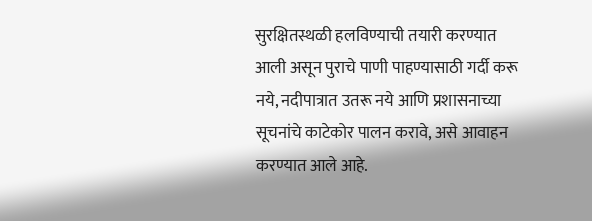सुरक्षितस्थळी हलविण्याची तयारी करण्यात आली असून पुराचे पाणी पाहण्यासाठी गर्दी करू नये, नदीपात्रात उतरू नये आणि प्रशासनाच्या सूचनांचे काटेकोर पालन करावे, असे आवाहन करण्यात आले आहे.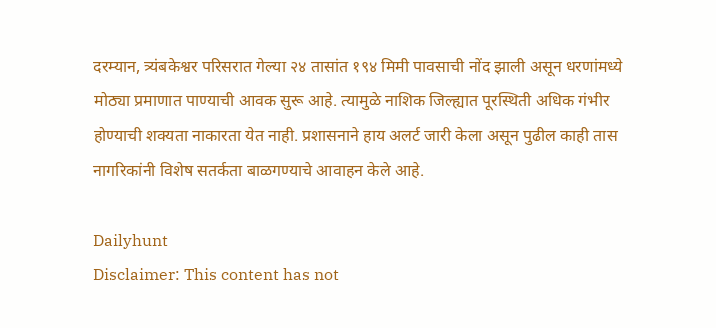दरम्यान, त्र्यंबकेश्वर परिसरात गेल्या २४ तासांत १९४ मिमी पावसाची नोंद झाली असून धरणांमध्ये मोठ्या प्रमाणात पाण्याची आवक सुरू आहे. त्यामुळे नाशिक जिल्ह्यात पूरस्थिती अधिक गंभीर होण्याची शक्यता नाकारता येत नाही. प्रशासनाने हाय अलर्ट जारी केला असून पुढील काही तास नागरिकांनी विशेष सतर्कता बाळगण्याचे आवाहन केले आहे.

Dailyhunt
Disclaimer: This content has not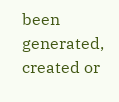been generated, created or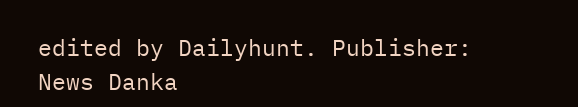edited by Dailyhunt. Publisher: News Danka